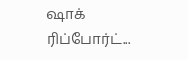ஷாக் ரிப்போர்ட்...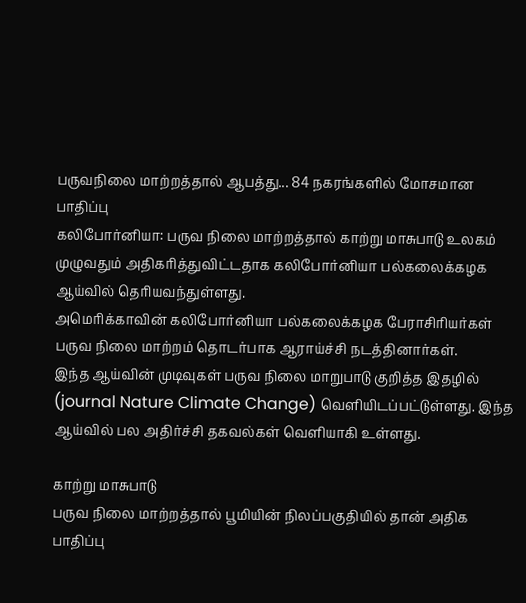பருவநிலை மாற்றத்தால் ஆபத்து... 84 நகரங்களில் மோசமான பாதிப்பு
கலிபோர்னியா: பருவ நிலை மாற்றத்தால் காற்று மாசுபாடு உலகம் முழுவதும் அதிகரித்துவிட்டதாக கலிபோர்னியா பல்கலைக்கழக ஆய்வில் தெரியவந்துள்ளது.
அமெரிக்காவின் கலிபோர்னியா பல்கலைக்கழக பேராசிரியர்கள் பருவ நிலை மாற்றம் தொடர்பாக ஆராய்ச்சி நடத்தினார்கள்.
இந்த ஆய்வின் முடிவுகள் பருவ நிலை மாறுபாடு குறித்த இதழில் (journal Nature Climate Change) வெளியிடப்பட்டுள்ளது. இந்த ஆய்வில் பல அதிர்ச்சி தகவல்கள் வெளியாகி உள்ளது.

காற்று மாசுபாடு
பருவ நிலை மாற்றத்தால் பூமியின் நிலப்பகுதியில் தான் அதிக பாதிப்பு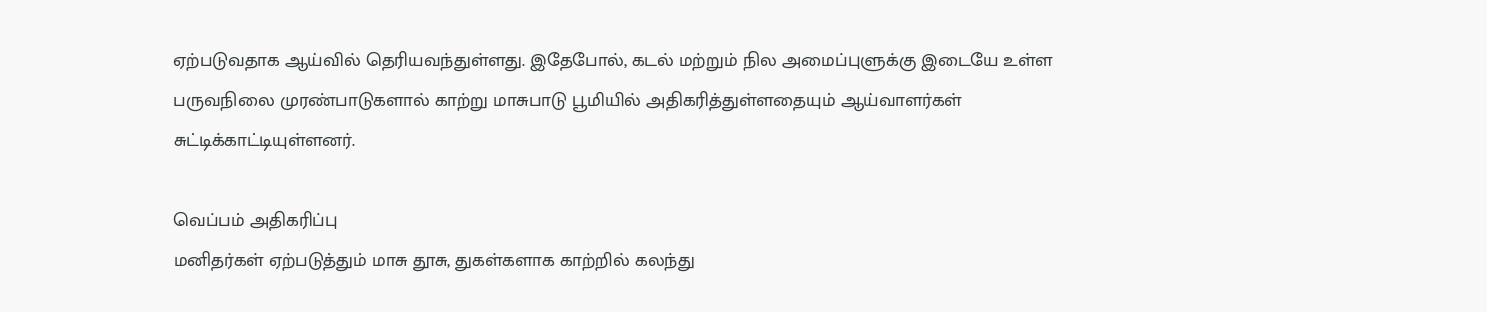ஏற்படுவதாக ஆய்வில் தெரியவந்துள்ளது. இதேபோல், கடல் மற்றும் நில அமைப்புளுக்கு இடையே உள்ள பருவநிலை முரண்பாடுகளால் காற்று மாசுபாடு பூமியில் அதிகரித்துள்ளதையும் ஆய்வாளர்கள் சுட்டிக்காட்டியுள்ளனர்.

வெப்பம் அதிகரிப்பு
மனிதர்கள் ஏற்படுத்தும் மாசு தூசு, துகள்களாக காற்றில் கலந்து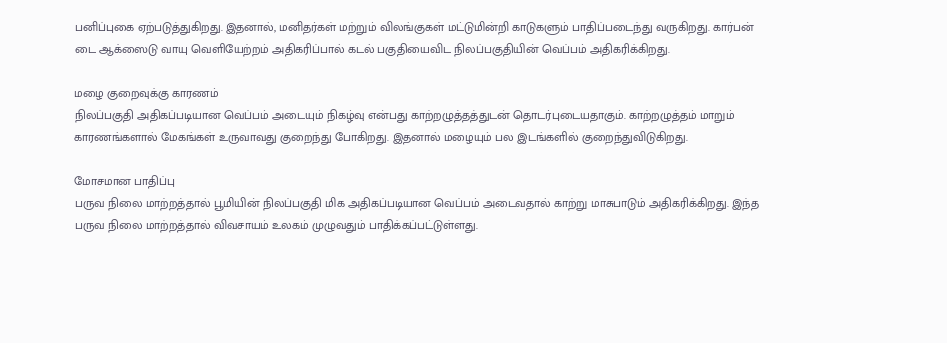பனிப்புகை ஏற்படுத்துகிறது. இதனால், மனிதர்கள் மற்றும் விலங்குகள் மட்டுமின்றி காடுகளும் பாதிப்படைந்து வருகிறது. கார்பன் டை ஆக்ஸைடு வாயு வெளியேற்றம் அதிகரிப்பால் கடல் பகுதியைவிட நிலப்பகுதியின் வெப்பம் அதிகரிக்கிறது.

மழை குறைவுக்கு காரணம்
நிலப்பகுதி அதிகப்படியான வெப்பம் அடையும் நிகழ்வு என்பது காற்றழுத்தத்துடன் தொடர்புடையதாகும். காற்றழுத்தம் மாறும் காரணங்களால் மேகங்கள் உருவாவது குறைந்து போகிறது. இதனால் மழையும் பல இடங்களில் குறைந்துவிடுகிறது.

மோசமான பாதிப்பு
பருவ நிலை மாற்றத்தால் பூமியின் நிலப்பகுதி மிக அதிகப்படியான வெப்பம் அடைவதால் காற்று மாசுபாடும் அதிகரிக்கிறது. இந்த பருவ நிலை மாற்றத்தால் விவசாயம் உலகம் முழுவதும் பாதிக்கப்பட்டுள்ளது.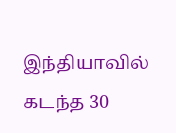இந்தியாவில் கடந்த 30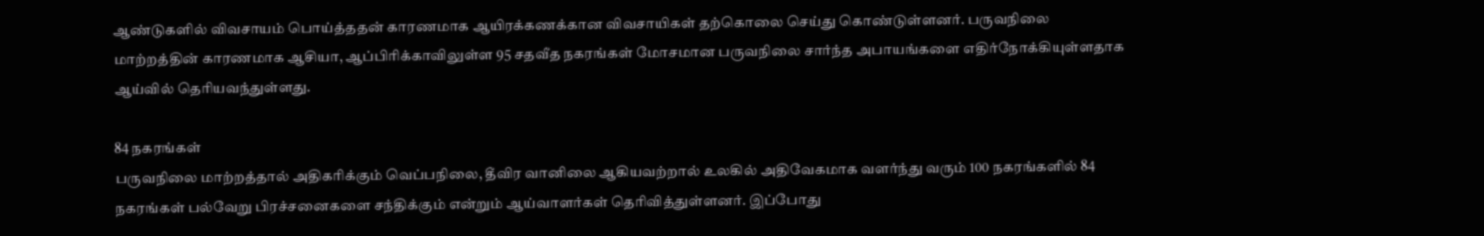ஆண்டுகளில் விவசாயம் பொய்த்ததன் காரணமாக ஆயிரக்கணக்கான விவசாயிகள் தற்கொலை செய்து கொண்டுள்ளனர். பருவநிலை மாற்றத்தின் காரணமாக ஆசியா, ஆப்பிரிக்காவிலுள்ள 95 சதவீத நகரங்கள் மோசமான பருவநிலை சார்ந்த அபாயங்களை எதிர்நோக்கியுள்ளதாக ஆய்வில் தெரியவந்துள்ளது.

84 நகரங்கள்
பருவநிலை மாற்றத்தால் அதிகரிக்கும் வெப்பநிலை, தீவிர வானிலை ஆகியவற்றால் உலகில் அதிவேகமாக வளர்ந்து வரும் 100 நகரங்களில் 84 நகரங்கள் பல்வேறு பிரச்சனைகளை சந்திக்கும் என்றும் ஆய்வாளர்கள் தெரிவித்துள்ளனர். இப்போது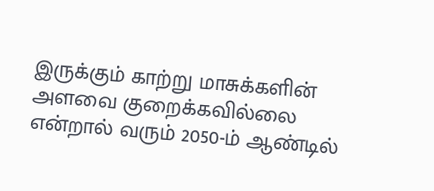இருக்கும் காற்று மாசுக்களின் அளவை குறைக்கவில்லை என்றால் வரும் 2050-ம் ஆண்டில்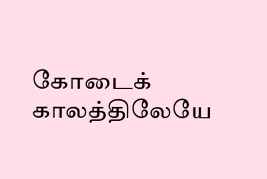கோடைக் காலத்திலேயே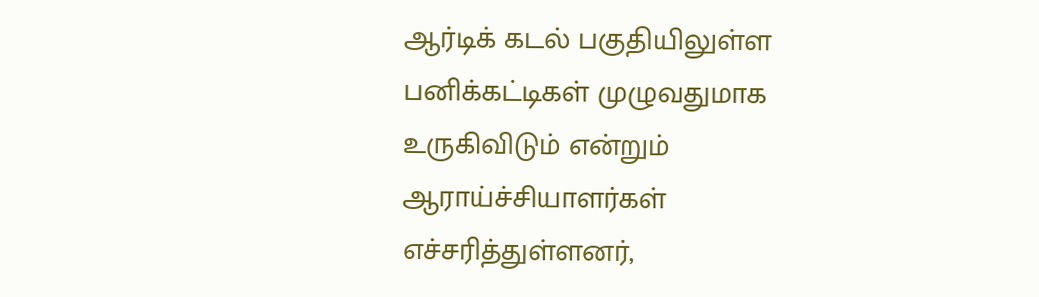ஆர்டிக் கடல் பகுதியிலுள்ள பனிக்கட்டிகள் முழுவதுமாக உருகிவிடும் என்றும் ஆராய்ச்சியாளர்கள் எச்சரித்துள்ளனர்,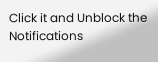Click it and Unblock the Notifications